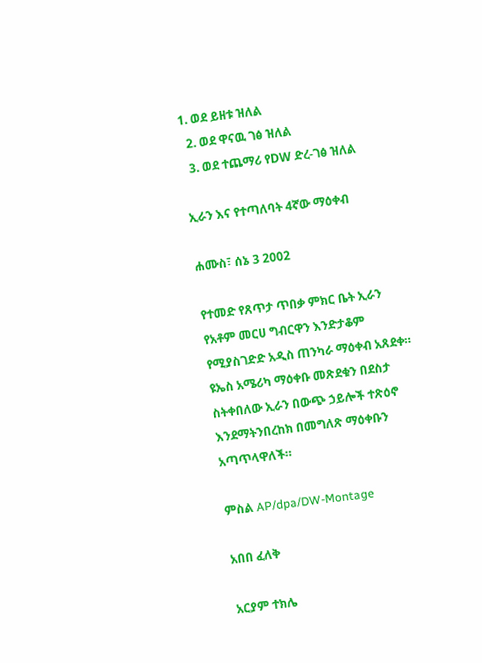1. ወደ ይዘቱ ዝለል
  2. ወደ ዋናዉ ገፅ ዝለል
  3. ወደ ተጨማሪ የDW ድረ-ገፅ ዝለል

ኢራን እና የተጣለባት 4ኛው ማዕቀብ

ሐሙስ፣ ሰኔ 3 2002

የተመድ የጸጥታ ጥበቃ ምክር ቤት ኢራን የአቶም መርሀ ግብርዋን እንድታቆም የሚያስገድድ አዲስ ጠንካራ ማዕቀብ አጸደቀ። ዩኤስ አሜሪካ ማዕቀቡ መጽደቁን በደስታ ስትቀበለው ኢራን በውጭ ኃይሎች ተጽዕኖ እንደማትንበረከክ በመግለጽ ማዕቀቡን አጣጥላዋለች።

ምስል AP/dpa/DW-Montage

አበበ ፈለቅ

አርያም ተክሌ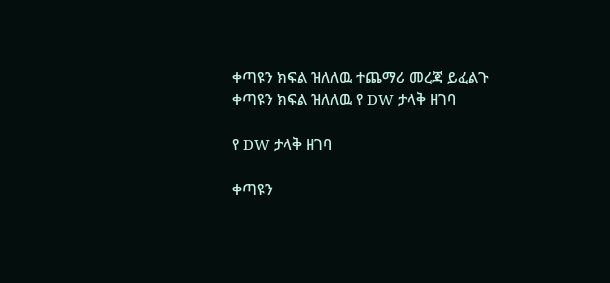ቀጣዩን ክፍል ዝለለዉ ተጨማሪ መረጃ ይፈልጉ
ቀጣዩን ክፍል ዝለለዉ የ DW ታላቅ ዘገባ

የ DW ታላቅ ዘገባ

ቀጣዩን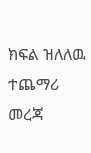ክፍል ዝለለዉ ተጨማሪ መረጃ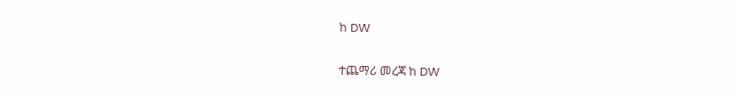ከ DW

ተጨማሪ መረጃ ከ DW